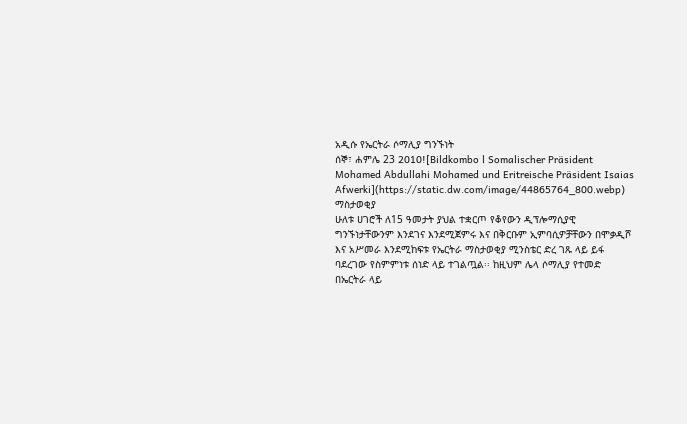አዲሱ የኤርትራ ሶማሊያ ግንኙነት
ሰኞ፣ ሐምሌ 23 2010![Bildkombo l Somalischer Präsident Mohamed Abdullahi Mohamed und Eritreische Präsident Isaias Afwerki](https://static.dw.com/image/44865764_800.webp)
ማስታወቂያ
ሁለቱ ሀገሮች ለ15 ዓመታት ያህል ተቋርጦ የቆየውን ዲፕሎማሲያዊ ግንኙነታቸውንም እንደገና እንደሚጀምሩ እና በቅርቡም ኢምባሲዎቻቸውን በሞቃዲሾ እና አሥመራ እንደሚከፍቱ የኤርትራ ማስታወቂያ ሚንስቴር ድረ ገጹ ላይ ይፋ ባደረገው የስምምነቱ ሰነድ ላይ ተገልጧል፡፡ ከዚህም ሌላ ሶማሊያ የተመድ በኤርትራ ላይ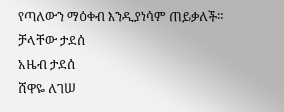የጣለውን ማዕቀብ እንዲያነሳም ጠይቃለች።
ቻላቸው ታደሰ
አዜብ ታደሰ
ሸዋዬ ለገሠ